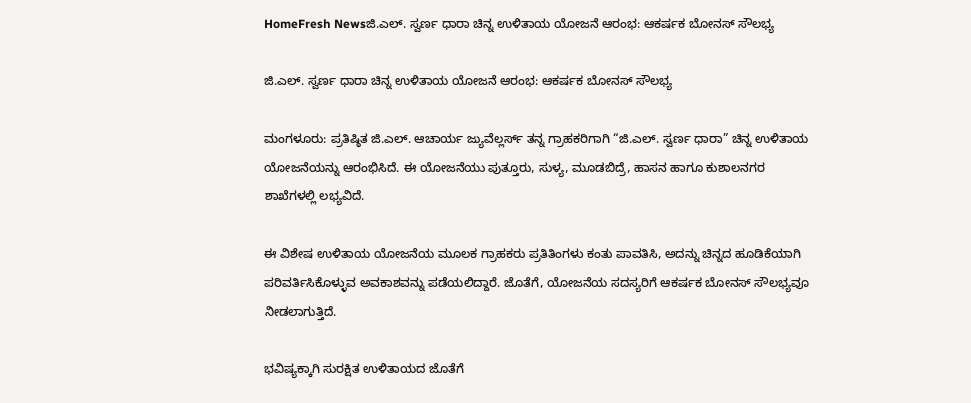HomeFresh Newsಜಿ.ಎಲ್. ಸ್ವರ್ಣ ಧಾರಾ ಚಿನ್ನ ಉಳಿತಾಯ ಯೋಜನೆ ಆರಂಭ: ಆಕರ್ಷಕ ಬೋನಸ್ ಸೌಲಭ್ಯ

ಜಿ.ಎಲ್. ಸ್ವರ್ಣ ಧಾರಾ ಚಿನ್ನ ಉಳಿತಾಯ ಯೋಜನೆ ಆರಂಭ: ಆಕರ್ಷಕ ಬೋನಸ್ ಸೌಲಭ್ಯ

ಮಂಗಳೂರು: ಪ್ರತಿಷ್ಠಿತ ಜಿ.ಎಲ್. ಆಚಾರ್ಯ ಜ್ಯುವೆಲ್ಲರ್ಸ್ ತನ್ನ ಗ್ರಾಹಕರಿಗಾಗಿ “ಜಿ.ಎಲ್. ಸ್ವರ್ಣ ಧಾರಾ” ಚಿನ್ನ ಉಳಿತಾಯ ಯೋಜನೆಯನ್ನು ಆರಂಭಿಸಿದೆ. ಈ ಯೋಜನೆಯು ಪುತ್ತೂರು, ಸುಳ್ಯ, ಮೂಡಬಿದ್ರೆ, ಹಾಸನ ಹಾಗೂ ಕುಶಾಲನಗರ ಶಾಖೆಗಳಲ್ಲಿ ಲಭ್ಯವಿದೆ.

ಈ ವಿಶೇಷ ಉಳಿತಾಯ ಯೋಜನೆಯ ಮೂಲಕ ಗ್ರಾಹಕರು ಪ್ರತಿತಿಂಗಳು ಕಂತು ಪಾವತಿಸಿ, ಅದನ್ನು ಚಿನ್ನದ ಹೂಡಿಕೆಯಾಗಿ ಪರಿವರ್ತಿಸಿಕೊಳ್ಳುವ ಅವಕಾಶವನ್ನು ಪಡೆಯಲಿದ್ದಾರೆ. ಜೊತೆಗೆ, ಯೋಜನೆಯ ಸದಸ್ಯರಿಗೆ ಆಕರ್ಷಕ ಬೋನಸ್ ಸೌಲಭ್ಯವೂ ನೀಡಲಾಗುತ್ತಿದೆ.

ಭವಿಷ್ಯಕ್ಕಾಗಿ ಸುರಕ್ಷಿತ ಉಳಿತಾಯದ ಜೊತೆಗೆ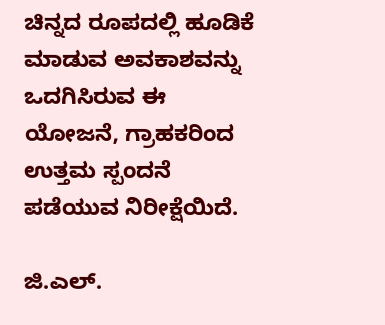ಚಿನ್ನದ ರೂಪದಲ್ಲಿ ಹೂಡಿಕೆ ಮಾಡುವ ಅವಕಾಶವನ್ನು ಒದಗಿಸಿರುವ ಈ ಯೋಜನೆ, ಗ್ರಾಹಕರಿಂದ ಉತ್ತಮ ಸ್ಪಂದನೆ ಪಡೆಯುವ ನಿರೀಕ್ಷೆಯಿದೆ.

ಜಿ.ಎಲ್.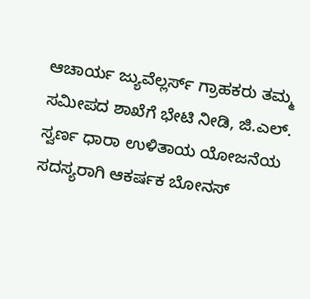ಆಚಾರ್ಯ ಜ್ಯುವೆಲ್ಲರ್ಸ್ ಗ್ರಾಹಕರು ತಮ್ಮ ಸಮೀಪದ ಶಾಖೆಗೆ ಭೇಟಿ ನೀಡಿ, ಜಿ.ಎಲ್. ಸ್ವರ್ಣ ಧಾರಾ ಉಳಿತಾಯ ಯೋಜನೆಯ ಸದಸ್ಯರಾಗಿ ಆಕರ್ಷಕ ಬೋನಸ್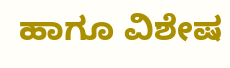ಹಾಗೂ ವಿಶೇಷ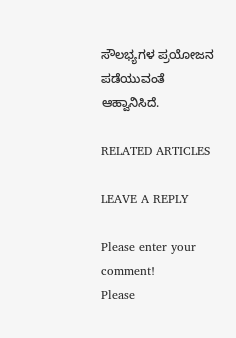ಸೌಲಭ್ಯಗಳ ಪ್ರಯೋಜನ ಪಡೆಯುವಂತೆ ಆಹ್ವಾನಿಸಿದೆ.

RELATED ARTICLES

LEAVE A REPLY

Please enter your comment!
Please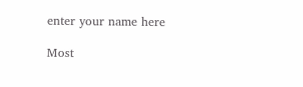enter your name here

Most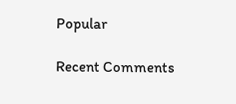Popular

Recent Comments